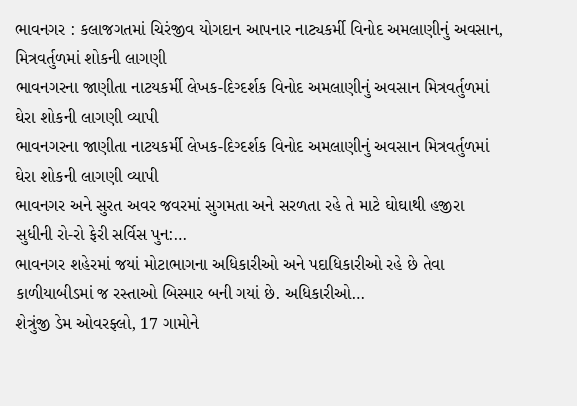ભાવનગર : કલાજગતમાં ચિરંજીવ યોગદાન આપનાર નાટ્યકર્મી વિનોદ અમલાણીનું અવસાન, મિત્રવર્તુળમાં શોકની લાગણી
ભાવનગરના જાણીતા નાટયકર્મી લેખક-દિગ્દર્શક વિનોદ અમલાણીનું અવસાન મિત્રવર્તુળમાં ઘેરા શોકની લાગણી વ્યાપી
ભાવનગરના જાણીતા નાટયકર્મી લેખક-દિગ્દર્શક વિનોદ અમલાણીનું અવસાન મિત્રવર્તુળમાં ઘેરા શોકની લાગણી વ્યાપી
ભાવનગર અને સુરત અવર જવરમાં સુગમતા અને સરળતા રહે તે માટે ઘોઘાથી હજીરા સુધીની રો-રો ફેરી સર્વિસ પુન:…
ભાવનગર શહેરમાં જયાં મોટાભાગના અધિકારીઓ અને પદાધિકારીઓ રહે છે તેવા કાળીયાબીડમાં જ રસ્તાઓ બિસ્માર બની ગયાં છે. અધિકારીઓ…
શેત્રુંજી ડેમ ઓવરફ્લો, 17 ગામોને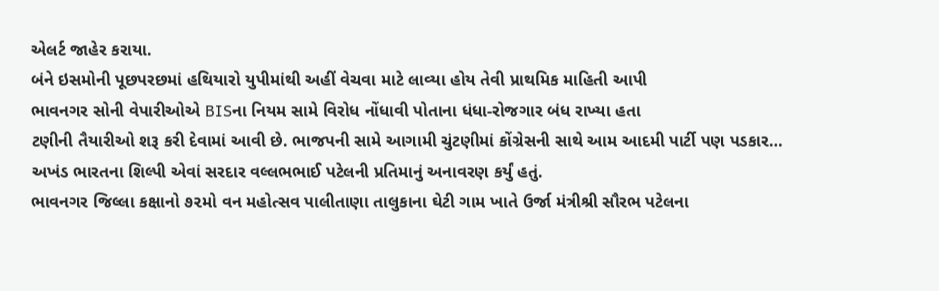એલર્ટ જાહેર કરાયા.
બંને ઇસમોની પૂછપરછમાં હથિયારો યુપીમાંથી અહીં વેચવા માટે લાવ્યા હોય તેવી પ્રાથમિક માહિતી આપી
ભાવનગર સોની વેપારીઓએ BISના નિયમ સામે વિરોધ નોંધાવી પોતાના ધંધા-રોજગાર બંધ રાખ્યા હતા
ટણીની તૈયારીઓ શરૂ કરી દેવામાં આવી છે. ભાજપની સામે આગામી ચુંટણીમાં કોંગ્રેસની સાથે આમ આદમી પાર્ટી પણ પડકાર…
અખંડ ભારતના શિલ્પી એવાં સરદાર વલ્લભભાઈ પટેલની પ્રતિમાનું અનાવરણ કર્યું હતું.
ભાવનગર જિલ્લા કક્ષાનો ૭૨મો વન મહોત્સવ પાલીતાણા તાલુકાના ઘેટી ગામ ખાતે ઉર્જા મંત્રીશ્રી સૌરભ પટેલના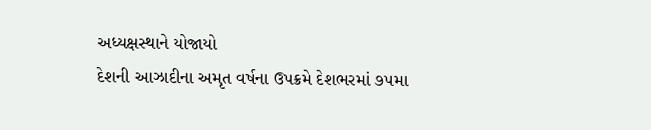અધ્યક્ષસ્થાને યોજાયો
દેશની આઝાદીના અમૃત વર્ષના ઉપક્રમે દેશભરમાં ૭૫મા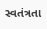સ્વતંત્રતા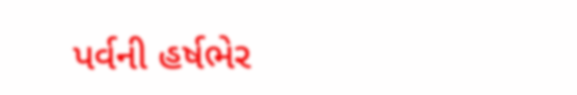પર્વની હર્ષભેર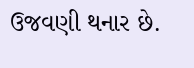ઉજવણી થનાર છે.